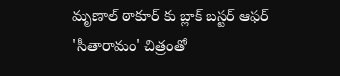మృణాల్ ఠాకూర్ కు బ్లాక్ బస్టర్ ఆఫర్
'సీతారామం' చిత్రంతో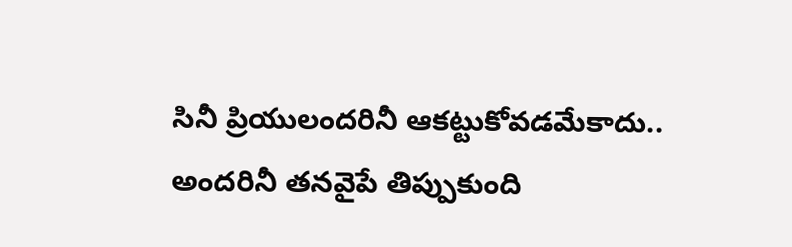సినీ ప్రియులందరినీ ఆకట్టుకోవడమేకాదు.. అందరినీ తనవైపే తిప్పుకుంది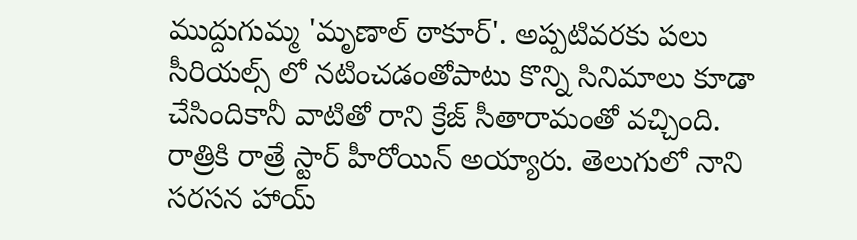ముద్దుగుమ్మ 'మృణాల్ ఠాకూర్'. అప్పటివరకు పలు సీరియల్స్ లో నటించడంతోపాటు కొన్ని సినిమాలు కూడా చేసిందికానీ వాటితో రాని క్రేజ్ సీతారామంతో వచ్చింది. రాత్రికి రాత్రే స్టార్ హీరోయిన్ అయ్యారు. తెలుగులో నాని సరసన హాయ్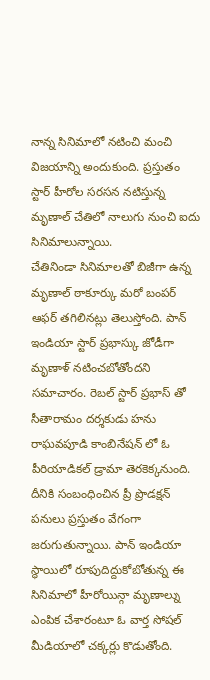నాన్న సినిమాలో నటించి మంచి విజయాన్ని అందుకుంది. ప్రస్తుతం స్టార్ హీరోల సరసన నటిస్తున్న మృణాల్ చేతిలో నాలుగు నుంచి ఐదు సినిమాలున్నాయి.
చేతినిండా సినిమాలతో బిజీగా ఉన్న మృణాల్ ఠాకూర్కు మరో బంపర్ ఆఫర్ తగిలినట్లు తెలుస్తోంది. పాన్ ఇండియా స్టార్ ప్రభాస్కు జోడీగా మృణాళ్ నటించబోతోందని సమాచారం. రెబల్ స్టార్ ప్రభాస్ తో సీతారామం దర్శకుడు హను రాఘవపూడి కాంబినేషన్ లో ఓ పీరియాడికల్ డ్రామా తెరకెక్కనుంది. దీనికి సంబంధించిన ప్రీ ప్రొడక్షన్ పనులు ప్రస్తుతం వేగంగా జరుగుతున్నాయి. పాన్ ఇండియా స్థాయిలో రూపుదిద్దుకోబోతున్న ఈ సినిమాలో హీరోయిన్గా మృణాల్ను ఎంపిక చేశారంటూ ఓ వార్త సోషల్ మీడియాలో చక్కర్లు కొడుతోంది.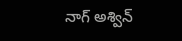నాగ్ అశ్విన్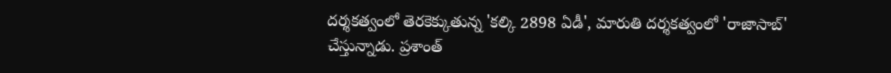దర్శకత్వంలో తెరకెక్కుతున్న 'కల్కి 2898 ఏడీ', మారుతి దర్శకత్వంలో 'రాజాసాబ్' చేస్తున్నాడు. ప్రశాంత్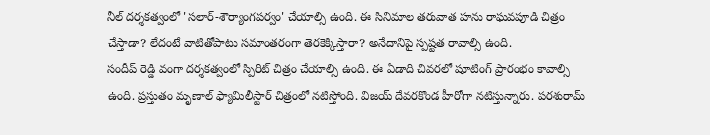నీల్ దర్శకత్వంలో 'సలార్-శౌర్యాంగపర్వం' చేయాల్సి ఉంది. ఈ సినిమాల తరువాత హను రాఘవపూడి చిత్రం చేస్తాడా? లేదంటే వాటితోపాటు సమాంతరంగా తెరకెక్కిస్తారా? అనేదానిపై స్పష్టత రావాల్సి ఉంది.
సందీప్ రెడ్డి వంగా దర్శకత్వంలో స్పిరిట్ చిత్రం చేయాల్సి ఉంది. ఈ ఏడాది చివరలో షూటింగ్ ప్రారంభం కావాల్సి ఉంది. ప్రస్తుతం మృణాల్ ఫ్యామిలీస్టార్ చిత్రంలో నటిస్తోంది. విజయ్ దేవరకొండ హీరోగా నటిస్తున్నారు. పరశురామ్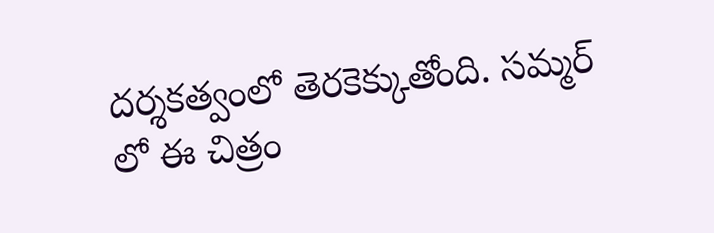దర్శకత్వంలో తెరకెక్కుతోంది. సమ్మర్ లో ఈ చిత్రం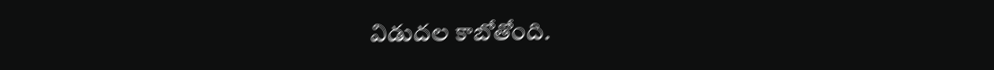విడుదల కాబోతోంది.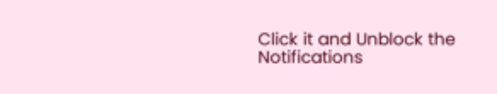Click it and Unblock the Notifications